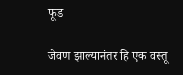फूड

जेवण झाल्यानंतर हि एक वस्तू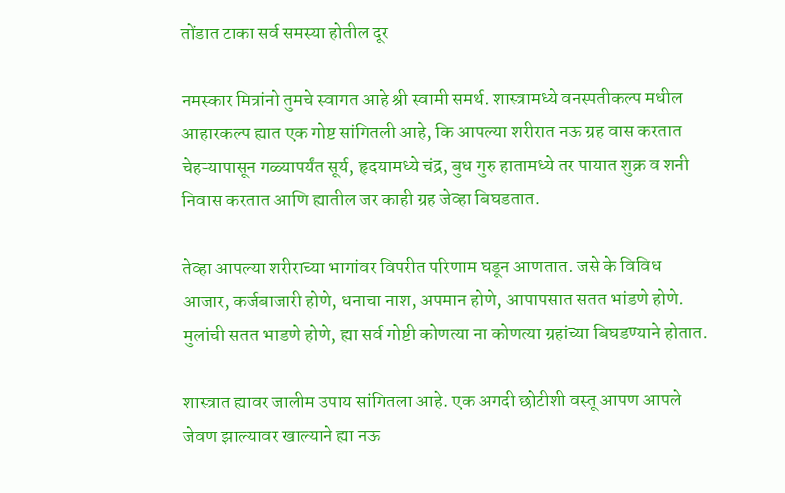तोंडात टाका सर्व समस्या होतील दूर

नमस्कार मित्रांनो तुमचे स्वागत आहे श्री स्वामी समर्थ. शास्त्रामध्ये वनस्पतीकल्प मधील आहारकल्प ह्यात एक गोष्ट सांगितली आहे, कि आपल्या शरीरात नऊ ग्रह वास करतात चेहऱ्यापासून गळ्यापर्यंत सूर्य, हृदयामध्ये चंद्र, बुध गुरु हातामध्ये तर पायात शुक्र व शनी निवास करतात आणि ह्यातील जर काही ग्रह जेव्हा बिघडतात.

तेव्हा आपल्या शरीराच्या भागांवर विपरीत परिणाम घडून आणतात. जसे के विविध आजार, कर्जबाजारी होणे, धनाचा नाश, अपमान होणे, आपापसात सतत भांडणे होणे. मुलांची सतत भाडणे होणे, ह्या सर्व गोष्टी कोणत्या ना कोणत्या ग्रहांच्या बिघडण्याने होतात.

शास्त्रात ह्यावर जालीम उपाय सांगितला आहे. एक अगदी छोटीशी वस्तू आपण आपले जेवण झाल्यावर खाल्याने ह्या नऊ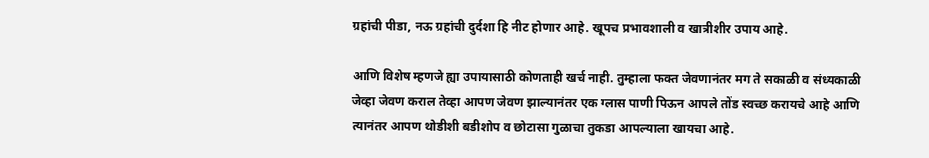ग्रहांची पीडा, नऊ ग्रहांची दुर्दशा हि नीट होणार आहे. खूपच प्रभावशाली व खात्रीशीर उपाय आहे.

आणि विशेष म्हणजे ह्या उपायासाठी कोणताही खर्च नाही. तुम्हाला फक्त जेवणानंतर मग ते सकाळी व संध्यकाळी जेव्हा जेवण कराल तेव्हा आपण जेवण झाल्यानंतर एक ग्लास पाणी पिऊन आपले तोंड स्वच्छ करायचे आहे आणि त्यानंतर आपण थोडीशी बडीशोप व छोटासा गुळाचा तुकडा आपल्याला खायचा आहे.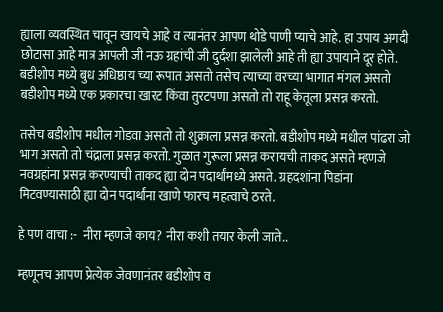ह्याला व्यवस्थित चावून खायचे आहे व त्यानंतर आपण थोडे पाणी प्याचे आहे. हा उपाय अगदी छोटासा आहे मात्र आपली जी नऊ ग्रहांची जी दुर्दशा झालेली आहे ती ह्या उपायाने दूर होते. बडीशोप मध्ये बुध अधिष्ठाय च्या रूपात असतो तसेच त्याच्या वरच्या भागात मंगल असतो बडीशोप मध्ये एक प्रकारचा खारट किंवा तुरटपणा असतो तो राहू केतूला प्रसन्न करतो.

तसेच बडीशोप मधील गोडवा असतो तो शुक्राला प्रसन्न करतो. बडीशोप मध्ये मधील पांढरा जो भाग असतो तो चंद्राला प्रसन्न करतो. गुळात गुरूला प्रसन्न करायची ताकद असते म्हणजे नवग्रहांना प्रसन्न करण्याची ताकद ह्या दोन पदार्थांमध्ये असते. ग्रहदशांना पिडांना मिटवण्यासाठी ह्या दोन पदार्थांना खाणे फारच महत्वाचे ठरते.

हे पण वाचा :-  नीरा म्हणजे काय? नीरा कशी तयार केली जाते..

म्हणूनच आपण प्रेत्येक जेवणानंतर बडीशोप व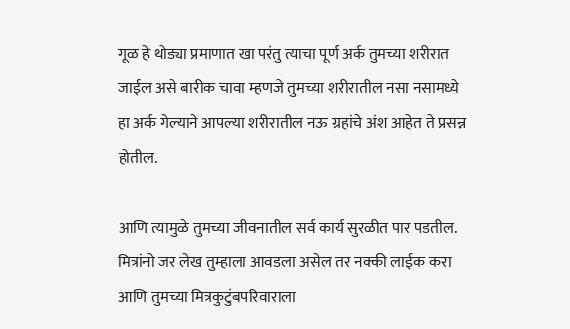गूळ हे थोड्या प्रमाणात खा परंतु त्याचा पूर्ण अर्क तुमच्या शरीरात जाईल असे बारीक चावा म्हणजे तुमच्या शरीरातील नसा नसामध्ये हा अर्क गेल्याने आपल्या शरीरातील नऊ ग्रहांचे अंश आहेत ते प्रसन्न होतील.

आणि त्यामुळे तुमच्या जीवनातील सर्व कार्य सुरळीत पार पडतील. मित्रांनो जर लेख तुम्हाला आवडला असेल तर नक्की लाईक करा आणि तुमच्या मित्रकुटुंबपरिवाराला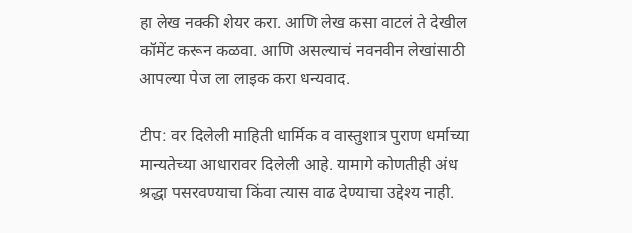हा लेख नक्की शेयर करा. आणि लेख कसा वाटलं ते देखील कॉमेंट करून कळवा. आणि असल्याचं नवनवीन लेखांसाठी आपल्या पेज ला लाइक करा धन्यवाद.

टीप: वर दिलेली माहिती धार्मिक व वास्तुशात्र पुराण धर्माच्या मान्यतेच्या आधारावर दिलेली आहे. यामागे कोणतीही अंध श्रद्धा पसरवण्याचा किंवा त्यास वाढ देण्याचा उद्देश्य नाही.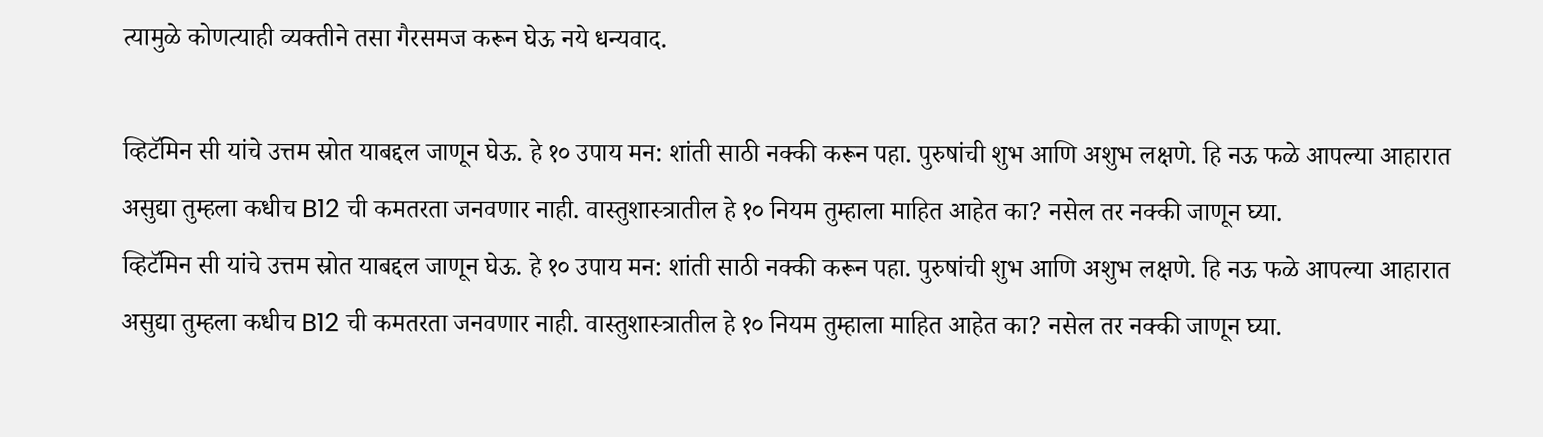त्यामुळे कोणत्याही व्यक्तीने तसा गैरसमज करून घेऊ नये धन्यवाद.

व्हिटॅमिन सी यांचे उत्तम स्रोत याबद्दल जाणून घेऊ. हे १० उपाय मन: शांती साठी नक्की करून पहा. पुरुषांची शुभ आणि अशुभ लक्षणे. हि नऊ फळे आपल्या आहारात असुद्या तुम्हला कधीच B12 ची कमतरता जनवणार नाही. वास्तुशास्त्रातील हे १० नियम तुम्हाला माहित आहेत का? नसेल तर नक्की जाणून घ्या.
व्हिटॅमिन सी यांचे उत्तम स्रोत याबद्दल जाणून घेऊ. हे १० उपाय मन: शांती साठी नक्की करून पहा. पुरुषांची शुभ आणि अशुभ लक्षणे. हि नऊ फळे आपल्या आहारात असुद्या तुम्हला कधीच B12 ची कमतरता जनवणार नाही. वास्तुशास्त्रातील हे १० नियम तुम्हाला माहित आहेत का? नसेल तर नक्की जाणून घ्या.